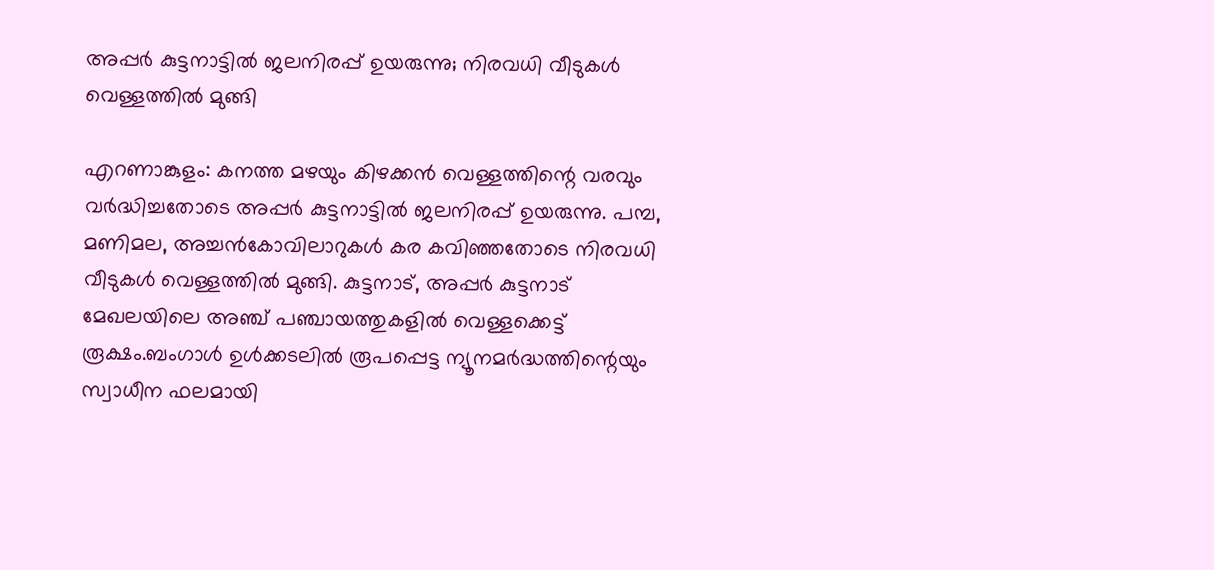അപ്പര്‍ കുട്ടനാട്ടില്‍ ജലനിരപ്പ് ഉയരുന്നു; നിരവധി വീടുകള്‍ വെള്ളത്തില്‍ മുങ്ങി

എറണാങ്കുളം: കനത്ത മഴയും കിഴക്കന്‍ വെള്ളത്തിന്റെ വരവും വര്‍ദ്ധിച്ചതോടെ അപ്പര്‍ കുട്ടനാട്ടില്‍ ജലനിരപ്പ് ഉയരുന്നു. പമ്പ, മണിമല, അച്ചന്‍കോവിലാറുകള്‍ കര കവിഞ്ഞതോടെ നിരവധി വീടുകള്‍ വെള്ളത്തില്‍ മുങ്ങി. കുട്ടനാട്, അപ്പര്‍ കുട്ടനാട് മേഖലയിലെ അഞ്ച് പഞ്ചായത്തുകളില്‍ വെള്ളക്കെട്ട് രൂക്ഷം.ബംഗാള്‍ ഉള്‍ക്കടലില്‍ രൂപപ്പെട്ട ന്യൂനമര്‍ദ്ധത്തിന്റെയും സ്വാധീന ഫലമായി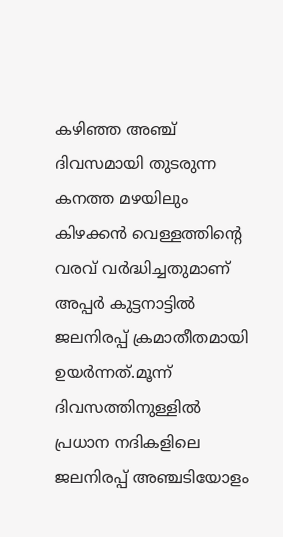കഴിഞ്ഞ അഞ്ച് ദിവസമായി തുടരുന്ന കനത്ത മഴയിലും കിഴക്കന്‍ വെള്ളത്തിന്റെ വരവ് വര്‍ദ്ധിച്ചതുമാണ് അപ്പര്‍ കുട്ടനാട്ടില്‍ ജലനിരപ്പ് ക്രമാതീതമായി ഉയര്‍ന്നത്.മൂന്ന് ദിവസത്തിനുള്ളില്‍ പ്രധാന നദികളിലെ ജലനിരപ്പ് അഞ്ചടിയോളം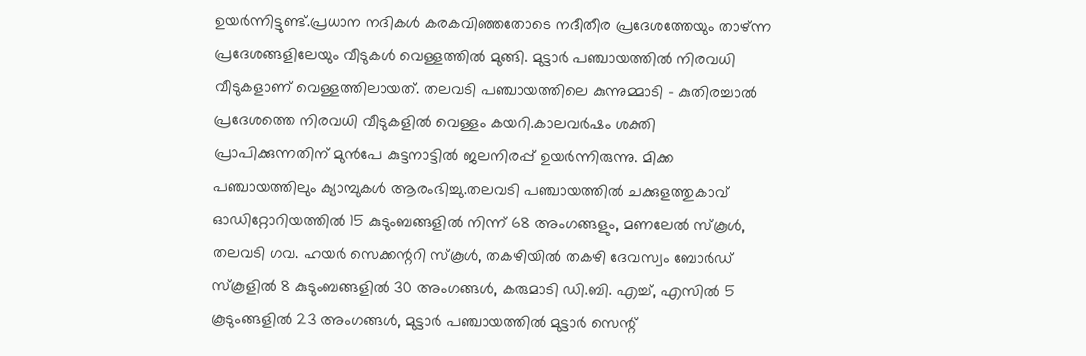ഉയര്‍ന്നിട്ടുണ്ട്.പ്രധാന നദികള്‍ കരകവിഞ്ഞതോടെ നദീതീര പ്രദേശത്തേയും താഴ്ന്ന പ്രദേശങ്ങളിലേയും വീടുകള്‍ വെള്ളത്തില്‍ മുങ്ങി. മുട്ടാര്‍ പഞ്ചായത്തില്‍ നിരവധി വീടുകളാണ് വെള്ളത്തിലായത്. തലവടി പഞ്ചായത്തിലെ കുന്നുമ്മാടി – കുതിരച്ചാല്‍ പ്രദേശത്തെ നിരവധി വീടുകളില്‍ വെള്ളം കയറി.കാലവര്‍ഷം ശക്തി പ്രാപിക്കുന്നതിന് മുന്‍പേ കുട്ടനാട്ടില്‍ ജലനിരപ്പ് ഉയര്‍ന്നിരുന്നു. മിക്ക പഞ്ചായത്തിലും ക്യാമ്പുകള്‍ ആരംഭിച്ചു.തലവടി പഞ്ചായത്തില്‍ ചക്കുളത്തുകാവ് ഓഡിറ്റോറിയത്തില്‍ 15 കുടുംബങ്ങളില്‍ നിന്ന് 68 അംഗങ്ങളും, മണലേല്‍ സ്‌കൂള്‍, തലവടി ഗവ. ഹയര്‍ സെക്കന്ററി സ്‌കൂള്‍, തകഴിയില്‍ തകഴി ദേവസ്വം ബോര്‍ഡ് സ്‌കൂളില്‍ 8 കുടുംബങ്ങളില്‍ 30 അംഗങ്ങള്‍, കരുമാടി ഡി.ബി. എച്ച്, എസില്‍ 5 കൂടുംങ്ങളില്‍ 23 അംഗങ്ങള്‍, മുട്ടാര്‍ പഞ്ചായത്തില്‍ മുട്ടാര്‍ സെന്റ്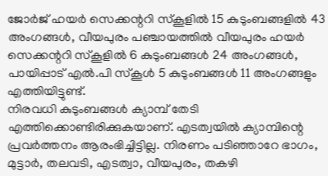ജോര്‍ജ് ഹയര്‍ സെക്കന്ററി സ്‌കൂളില്‍ 15 കുടുംബങ്ങളില്‍ 43 അംഗങ്ങള്‍, വീയപുരം പഞ്ചായത്തില്‍ വീയപുരം ഹയര്‍ സെക്കന്ററി സ്‌കൂളില്‍ 6 കുടുംബങ്ങള്‍ 24 അംഗങ്ങള്‍, പായിപ്പാട് എല്‍.പി സ്‌കൂള്‍ 5 കുടുംബങ്ങള്‍ 11 അംഗങ്ങളും എത്തിയിട്ടുണ്ട്.
നിരവധി കുടുംബങ്ങള്‍ ക്യാമ്പ് തേടി എത്തിക്കൊണ്ടിരിക്കുകയാണ്. എടത്വയില്‍ ക്യാമ്പിന്റെ പ്രവര്‍ത്തനം ആരംഭിച്ചിട്ടില്ല. നിരണം പടിഞ്ഞാറേ ഭാഗം, മുട്ടാര്‍, തലവടി, എടത്വാ, വീയപുരം, തകഴി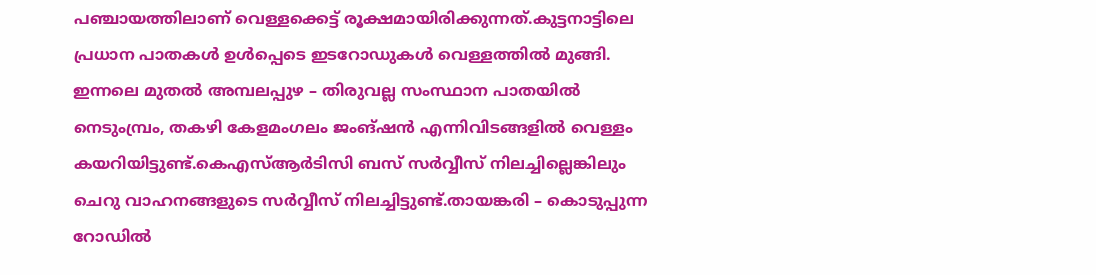പഞ്ചായത്തിലാണ് വെള്ളക്കെട്ട് രൂക്ഷമായിരിക്കുന്നത്.കുട്ടനാട്ടിലെ പ്രധാന പാതകള്‍ ഉള്‍പ്പെടെ ഇടറോഡുകള്‍ വെള്ളത്തില്‍ മുങ്ങി.
ഇന്നലെ മുതല്‍ അമ്പലപ്പുഴ – തിരുവല്ല സംസ്ഥാന പാതയില്‍ നെടുംമ്പ്രം, തകഴി കേളമംഗലം ജംങ്ഷന്‍ എന്നിവിടങ്ങളില്‍ വെള്ളം കയറിയിട്ടുണ്ട്.കെഎസ്ആര്‍ടിസി ബസ് സര്‍വ്വീസ് നിലച്ചില്ലെങ്കിലും ചെറു വാഹനങ്ങളുടെ സര്‍വ്വീസ് നിലച്ചിട്ടുണ്ട്.തായങ്കരി – കൊടുപ്പുന്ന റോഡില്‍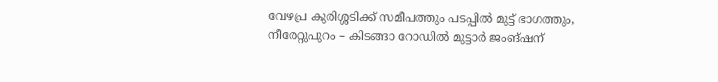വേഴപ്ര കുരിശ്ശടിക്ക് സമീപത്തും പടപ്പില്‍ മുട്ട് ഭാഗത്തും, നീരേറ്റുപുറം – കിടങ്ങാ റോഡില്‍ മുട്ടാര്‍ ജംങ്ഷന്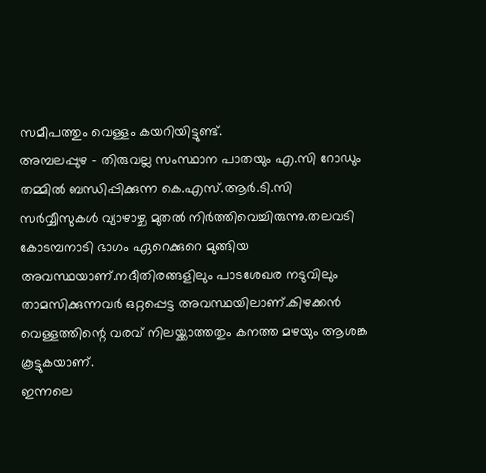സമീപത്തും വെള്ളം കയറിയിട്ടുണ്ട്.
അമ്പലപ്പുഴ – തിരുവല്ല സംസ്ഥാന പാതയും എ.സി റോഡും തമ്മില്‍ ബന്ധിപ്പിക്കുന്ന കെ.എസ്.ആര്‍.ടി.സി സര്‍വ്വീസുകള്‍ വ്യാഴാഴ്ച മുതല്‍ നിര്‍ത്തിവെച്ചിരുന്നു.തലവടി കോടമ്പനാടി ഭാഗം ഏറെക്കുറെ മുങ്ങിയ അവസ്ഥയാണ്.നദീതിരങ്ങളിലും പാടശേഖര നടുവിലും താമസിക്കുന്നവര്‍ ഒറ്റപ്പെട്ട അവസ്ഥയിലാണ്.കിഴക്കന്‍ വെള്ളത്തിന്റെ വരവ് നിലയ്ക്കാത്തതും കനത്ത മഴയും ആശങ്ക കൂട്ടുകയാണ്.
ഇന്നലെ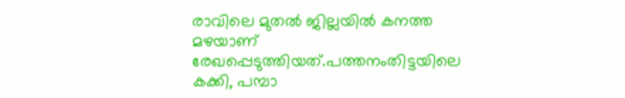രാവിലെ മുതല്‍ ജില്ലയില്‍ കനത്ത മഴയാണ് രേഖപ്പെടുത്തിയത്.പത്തനംതിട്ടയിലെ കക്കി, പമ്പാ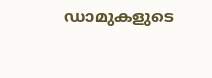ഡാമുകളുടെ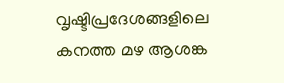വൃഷ്ടിപ്രദേശങ്ങളിലെ കനത്ത മഴ ആശങ്ക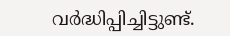വര്‍ദ്ധിപ്പിച്ചിട്ടുണ്ട്.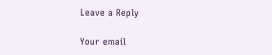Leave a Reply

Your email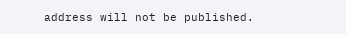address will not be published.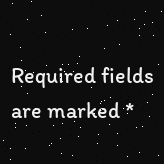Required fields are marked *